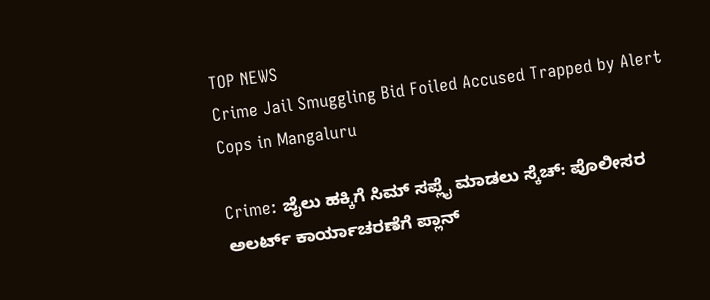TOP NEWS
Crime Jail Smuggling Bid Foiled Accused Trapped by Alert Cops in Mangaluru

Crime: ಜೈಲು ಹಕ್ಕಿಗೆ ಸಿಮ್ ಸಪ್ಲೈ ಮಾಡಲು ಸ್ಕೆಚ್: ಪೊಲೀಸರ ಅಲರ್ಟ್‌ ಕಾರ್ಯಾಚರಣೆಗೆ ಪ್ಲಾನ್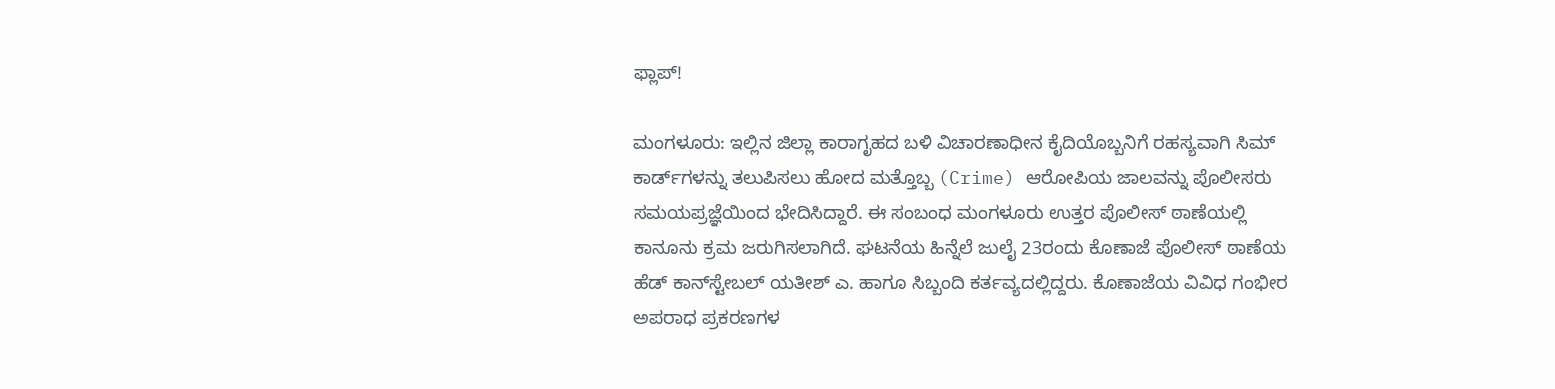ಫ್ಲಾಪ್!

ಮಂಗಳೂರು: ಇಲ್ಲಿನ ಜಿಲ್ಲಾ ಕಾರಾಗೃಹದ ಬಳಿ ವಿಚಾರಣಾಧೀನ ಕೈದಿಯೊಬ್ಬನಿಗೆ ರಹಸ್ಯವಾಗಿ ಸಿಮ್ ಕಾರ್ಡ್‌ಗಳನ್ನು ತಲುಪಿಸಲು ಹೋದ ಮತ್ತೊಬ್ಬ (Crime) ಆರೋಪಿಯ ಜಾಲವನ್ನು ಪೊಲೀಸರು ಸಮಯಪ್ರಜ್ಞೆಯಿಂದ ಭೇದಿಸಿದ್ದಾರೆ. ಈ ಸಂಬಂಧ ಮಂಗಳೂರು ಉತ್ತರ ಪೊಲೀಸ್ ಠಾಣೆಯಲ್ಲಿ ಕಾನೂನು ಕ್ರಮ ಜರುಗಿಸಲಾಗಿದೆ. ಘಟನೆಯ ಹಿನ್ನೆಲೆ ಜುಲೈ 23ರಂದು ಕೊಣಾಜೆ ಪೊಲೀಸ್ ಠಾಣೆಯ ಹೆಡ್ ಕಾನ್‌ಸ್ಟೇಬಲ್ ಯತೀಶ್ ಎ. ಹಾಗೂ ಸಿಬ್ಬಂದಿ ಕರ್ತವ್ಯದಲ್ಲಿದ್ದರು. ಕೊಣಾಜೆಯ ವಿವಿಧ ಗಂಭೀರ ಅಪರಾಧ ಪ್ರಕರಣಗಳ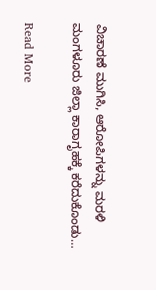ವಿಚಾರಣೆ ಮುಗಿಸಿ, ಆರೋಪಿಗಳನ್ನು ಮರಳಿ ಮಂಗಳೂರು ಜಿಲ್ಲಾ ಕಾರಾಗೃಹಕ್ಕೆ ಕರೆದುಕೊಂಡು…

Read More